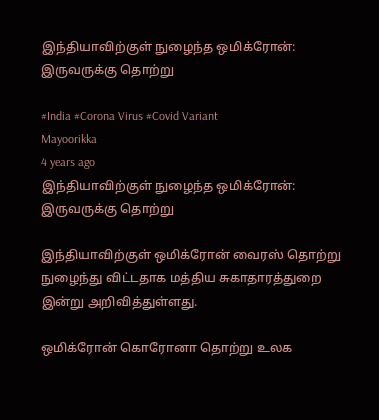இந்தியாவிற்குள் நுழைந்த ஒமிக்ரோன்: இருவருக்கு தொற்று

#India #Corona Virus #Covid Variant
Mayoorikka
4 years ago
இந்தியாவிற்குள் நுழைந்த ஒமிக்ரோன்: இருவருக்கு தொற்று

இந்தியாவிற்குள் ஒமிக்ரோன் வைரஸ் தொற்று நுழைந்து விட்டதாக மத்திய சுகாதாரத்துறை இன்று அறிவித்துள்ளது.

ஒமிக்ரோன் கொரோனா தொற்று உலக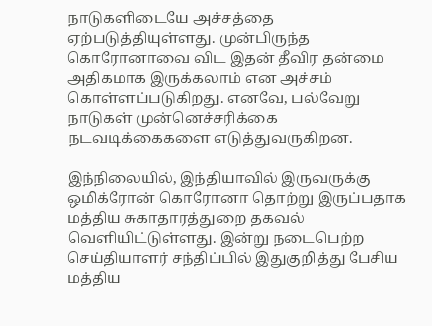நாடுகளிடையே அச்சத்தை ஏற்படுத்தியுள்ளது. முன்பிருந்த கொரோனாவை விட இதன் தீவிர தன்மை அதிகமாக இருக்கலாம் என அச்சம் கொள்ளப்படுகிறது. எனவே, பல்வேறு நாடுகள் முன்னெச்சரிக்கை நடவடிக்கைகளை எடுத்துவருகிறன.

இந்நிலையில், இந்தியாவில் இருவருக்கு ஒமிக்ரோன் கொரோனா தொற்று இருப்பதாக மத்திய சுகாதாரத்துறை தகவல் வெளியிட்டுள்ளது. இன்று நடைபெற்ற செய்தியாளர் சந்திப்பில் இதுகுறித்து பேசிய மத்திய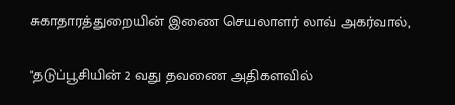சுகாதாரத்துறையின் இணை செயலாளர் லாவ் அகர்வால்,

"தடுப்பூசியின் 2 வது தவணை அதிகளவில்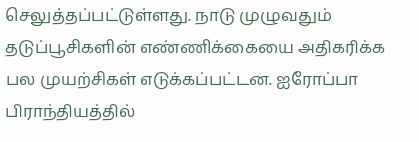செலுத்தப்பட்டுள்ளது. நாடு முழுவதும் தடுப்பூசிகளின் எண்ணிக்கையை அதிகரிக்க பல முயற்சிகள் எடுக்கப்பட்டன. ஐரோப்பா பிராந்தியத்தில்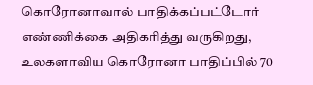கொரோனாவால் பாதிக்கப்பட்டோர் எண்ணிக்கை அதிகரித்து வருகிறது, உலகளாவிய கொரோனா பாதிப்பில் 70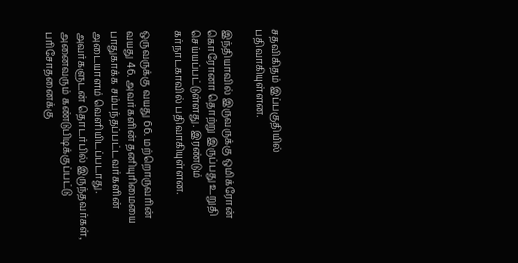சதவிகிதம் இப்பகுதியில் பதிவாகியுள்ளன.

இந்தியாவில் இருவருக்கு ஒமிக்ரோன் கொரோனா தொற்று இருப்பது உறுதி செய்யப்பட்டுள்ளது. இரண்டும் கர்நாடகாவில் பதிவாகியுள்ளன.

ஒருவருக்கு வயது 66. மற்றொருவரின் வயது 46. அவர்களின் தனியுரிமையை பாதுகாக்க சம்பந்தப்பட்டவர்களின் அடையாளம் வெளியிடப்படாது. அவர்களுடன் தொடர்பில் இருந்தவர்கள், அனைவரும் கண்டுபிடிக்குப்பட்டு பரிசோதனைக்கு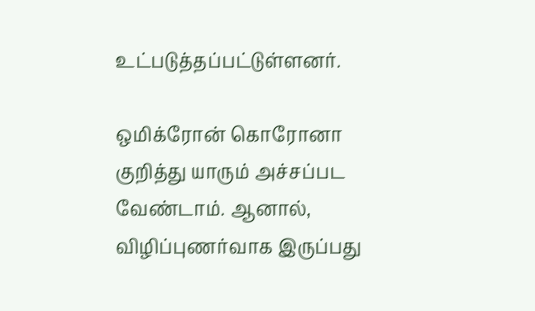உட்படுத்தப்பட்டுள்ளனர்.

ஒமிக்ரோன் கொரோனா குறித்து யாரும் அச்சப்பட வேண்டாம். ஆனால், விழிப்புணர்வாக இருப்பது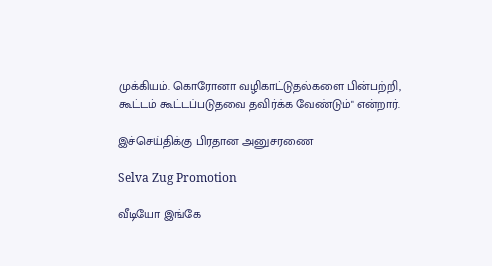முக்கியம். கொரோனா வழிகாட்டுதல்களை பின்பற்றி, கூட்டம் கூட்டப்படுதவை தவிர்க்க வேண்டும்" என்றார்.

இச்செய்திக்கு பிரதான அனுசரணை

Selva Zug Promotion

வீடியோ இங்கே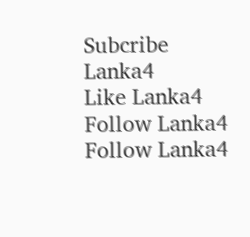Subcribe Lanka4
Like Lanka4
Follow Lanka4
Follow Lanka4